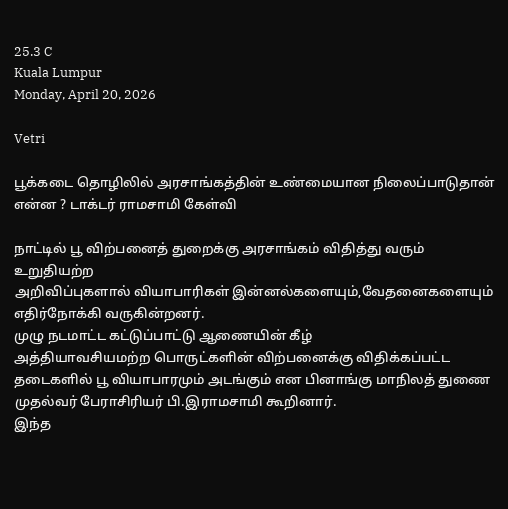25.3 C
Kuala Lumpur
Monday, April 20, 2026

Vetri

பூக்கடை தொழிலில் அரசாங்கத்தின் உண்மையான நிலைப்பாடுதான் என்ன ? டாக்டர் ராமசாமி கேள்வி

நாட்டில் பூ விற்பனைத் துறைக்கு அரசாங்கம் விதித்து வரும் உறுதியற்ற
அறிவிப்புகளால் வியாபாரிகள் இன்னல்களையும்,வேதனைகளையும்
எதிர்நோக்கி வருகின்றனர்.
முழு நடமாட்ட கட்டுப்பாட்டு ஆணையின் கீழ்
அத்தியாவசியமற்ற பொருட்களின் விற்பனைக்கு விதிக்கப்பட்ட தடைகளில் பூ வியாபாரமும் அடங்கும் என பினாங்கு மாநிலத் துணை முதல்வர் பேராசிரியர் பி.இராமசாமி கூறினார்.
இந்த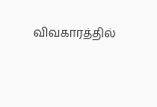விவகாரத்தில்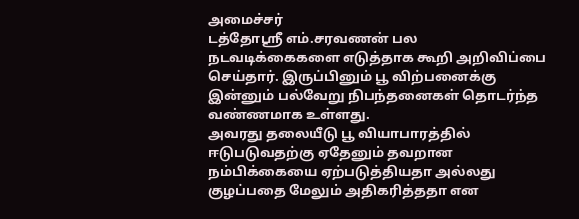அமைச்சர்
டத்தோஸ்ரீ எம்.சரவணன் பல நடவடிக்கைகளை எடுத்தாக கூறி அறிவிப்பை செய்தார். இருப்பினும் பூ விற்பனைக்கு இன்னும் பல்வேறு நிபந்தனைகள் தொடர்ந்த வண்ணமாக உள்ளது.
அவரது தலையீடு பூ வியாபாரத்தில் ஈடுபடுவதற்கு ஏதேனும் தவறான நம்பிக்கையை ஏற்படுத்தியதா அல்லது
குழப்பதை மேலும் அதிகரித்ததா என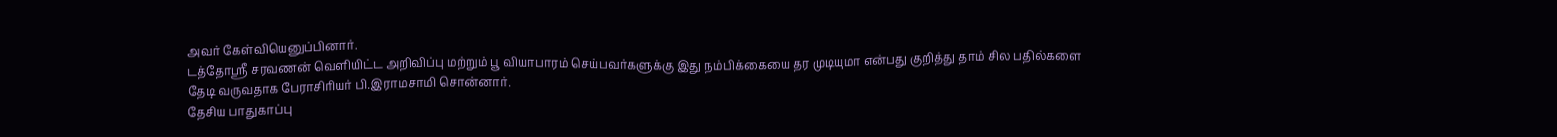அவர் கேள்வியெனுப்பினார்.
டத்தோஸ்ரீ சரவணன் வெளியிட்ட அறிவிப்பு மற்றும் பூ வியாபாரம் செய்பவர்களுக்கு இது நம்பிக்கையை தர முடியுமா என்பது குறித்து தாம் சில பதில்களை தேடி வருவதாக பேராசிரியர் பி.இராமசாமி சொன்னார்.
தேசிய பாதுகாப்பு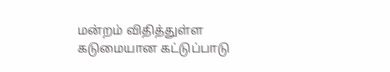மன்றம் விதித்துள்ள கடுமையான கட்டுப்பாடு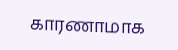காரணாமாக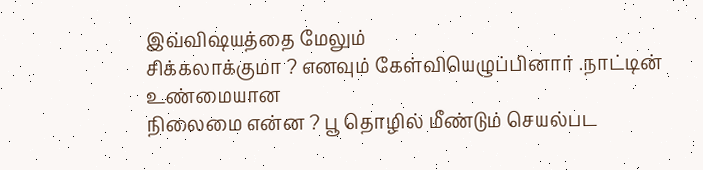இவ்விஷயத்தை மேலும்
சிக்கலாக்குமா ? எனவும் கேள்வியெழுப்பினார் .நாட்டின் உண்மையான
நிலைமை என்ன ? பூ தொழில் மீண்டும் செயல்பட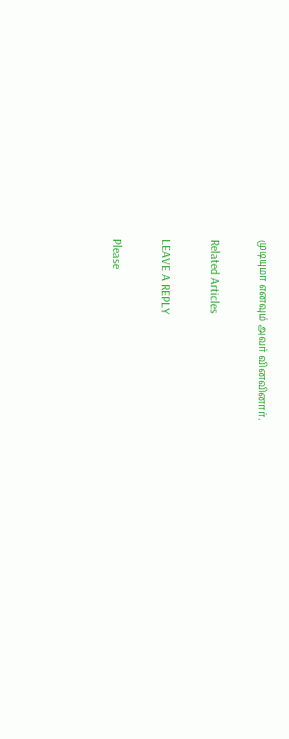முடியுமா எனவும் அவர் வினவினார்.

Related Articles

LEAVE A REPLY

Please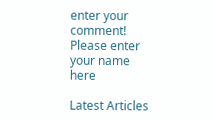enter your comment!
Please enter your name here

Latest Articles